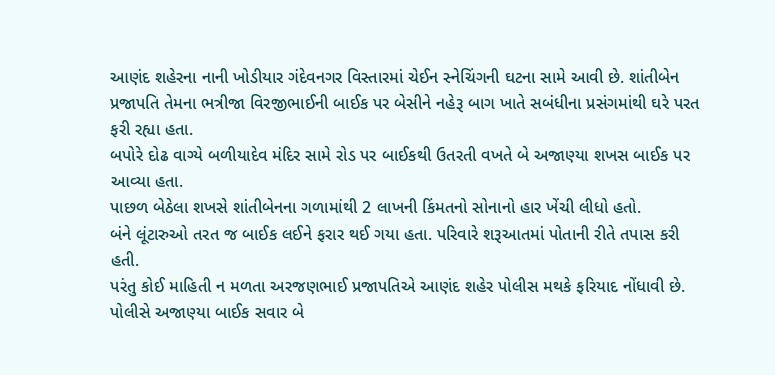આણંદ શહેરના નાની ખોડીયાર ગંદેવનગર વિસ્તારમાં ચેઈન સ્નેચિંગની ઘટના સામે આવી છે. શાંતીબેન પ્રજાપતિ તેમના ભત્રીજા વિરજીભાઈની બાઈક પર બેસીને નહેરૂ બાગ ખાતે સબંધીના પ્રસંગમાંથી ઘરે પરત ફરી રહ્યા હતા.
બપોરે દોઢ વાગ્યે બળીયાદેવ મંદિર સામે રોડ પર બાઈકથી ઉતરતી વખતે બે અજાણ્યા શખસ બાઈક પર આવ્યા હતા.
પાછળ બેઠેલા શખસે શાંતીબેનના ગળામાંથી 2 લાખની કિંમતનો સોનાનો હાર ખેંચી લીધો હતો.
બંને લૂંટારુઓ તરત જ બાઈક લઈને ફરાર થઈ ગયા હતા. પરિવારે શરૂઆતમાં પોતાની રીતે તપાસ કરી હતી.
પરંતુ કોઈ માહિતી ન મળતા અરજણભાઈ પ્રજાપતિએ આણંદ શહેર પોલીસ મથકે ફરિયાદ નોંધાવી છે.
પોલીસે અજાણ્યા બાઈક સવાર બે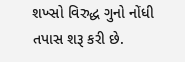શખ્સો વિરુદ્ધ ગુનો નોંધી તપાસ શરૂ કરી છે.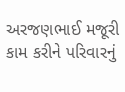અરજણભાઈ મજૂરી કામ કરીને પરિવારનું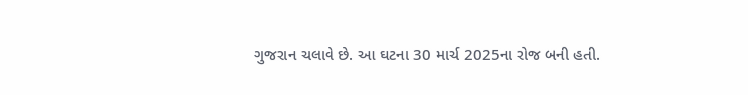ગુજરાન ચલાવે છે. આ ઘટના 30 માર્ચ 2025ના રોજ બની હતી.